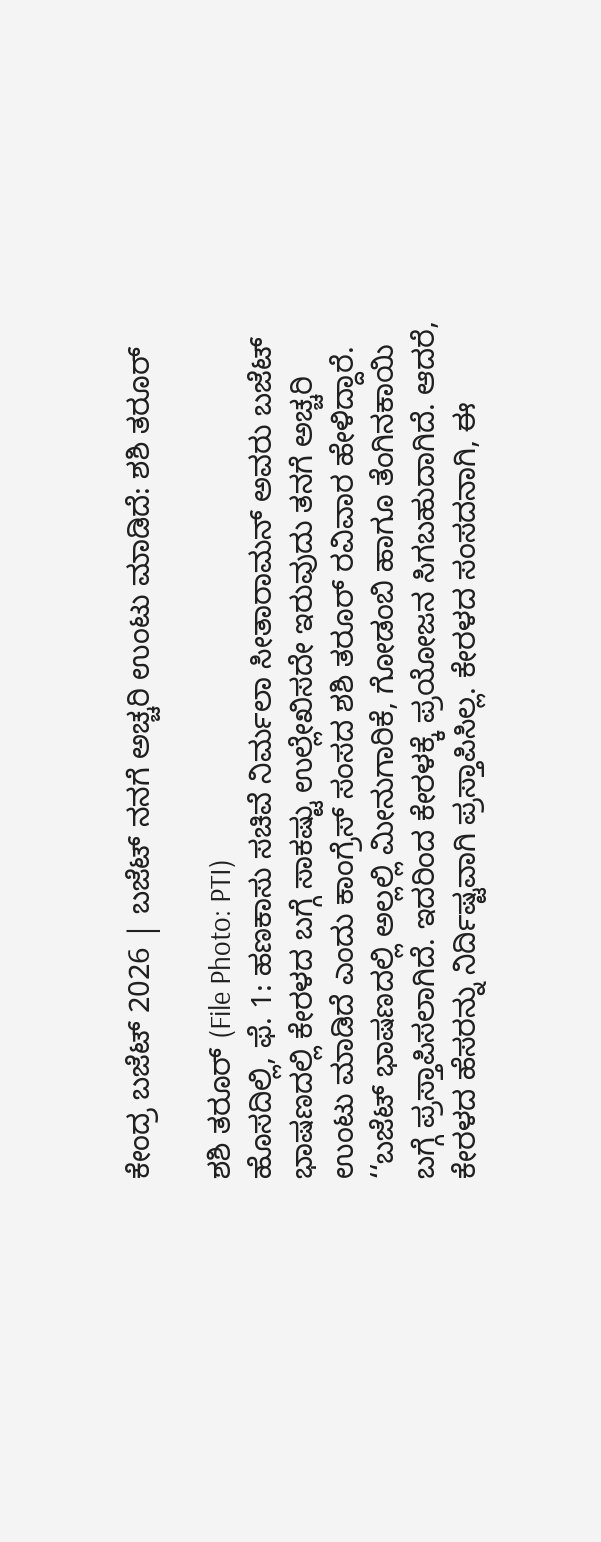ಕೇಂದ್ರ ಬಜೆಟ್ 2026 | ಬಜೆಟ್ ನನಗೆ ಅಚ್ಚರಿ ಉಂಟು ಮಾಡಿದೆ: ಶಶಿ ತರೂರ್

ಶಶಿ ತರೂರ್ (File Photo: PTI)
ಹೊಸದಿಲ್ಲಿ, ಫೆ. 1: ಹಣಕಾಸು ಸಚಿವೆ ನಿರ್ಮಲಾ ಸೀತಾರಾಮನ್ ಅವರು ಬಜೆಟ್ ಭಾಷಣದಲ್ಲಿ ಕೇರಳದ ಬಗ್ಗೆ ಸಾಕಷ್ಟು ಉಲ್ಲೇಖಿಸದೇ ಇರುವುದು ತನಗೆ ಅಚ್ಚರಿ ಉಂಟು ಮಾಡಿದೆ ಎಂದು ಕಾಂಗ್ರೆಸ್ ಸಂಸದ ಶಶಿ ತರೂರ್ ರವಿವಾರ ಹೇಳಿದ್ದಾರೆ.
‘‘ಬಜೆಟ್ ಭಾಷಣದಲ್ಲಿ ಅಲ್ಲಲ್ಲಿ ಮೀನುಗಾರಿಕೆ, ಗೋಡಂಬಿ ಹಾಗೂ ತೆಂಗಿನಕಾಯಿ ಬಗ್ಗೆ ಪ್ರಸ್ತಾಪಿಸಲಾಗಿದೆ. ಇದರಿಂದ ಕೇರಳಕ್ಕೆ ಪ್ರಯೋಜನ ಸಿಗಬಹುದಾಗಿದೆ. ಆದರೆ, ಕೇರಳದ ಹೆಸರನ್ನು ನಿರ್ದಿಷ್ಟವಾಗಿ ಪ್ರಸ್ತಾಪಿಸಿಲ್ಲ. ಕೇರಳದ ಸಂಸದನಾಗಿ, ಈ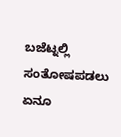ಬಜೆಟ್ನಲ್ಲಿ ಸಂತೋಷಪಡಲು ಏನೂ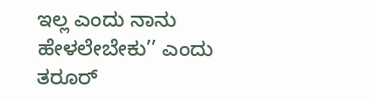ಇಲ್ಲ ಎಂದು ನಾನು ಹೇಳಲೇಬೇಕು’’ ಎಂದು ತರೂರ್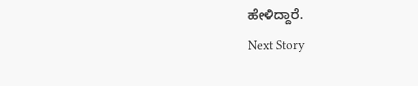ಹೇಳಿದ್ದಾರೆ.
Next Story